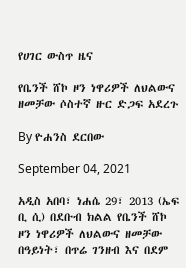የሀገር ውስጥ ዜና

የቤንች ሸኮ ዞን ነዋሪዎች ለህልውና ዘመቻው ሶስተኛ ዙር ድጋፍ አደረጉ

By ዮሐንስ ደርበው

September 04, 2021

አዲስ አበባ፣ ነሐሴ 29፣ 2013 (ኤፍ ቢ ሲ) በደቡብ ክልል የቤንች ሸኮ ዞን ነዋሪዎች ለህልውና ዘመቻው በዓይነት፣ በጥሬ ገንዘብ እና በደም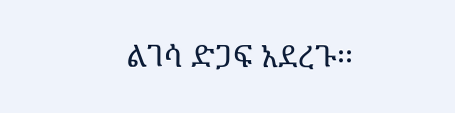ልገሳ ድጋፍ አደረጉ፡፡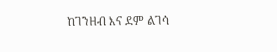ከገንዘብ እና ደም ልገሳ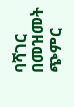ባሻገር በመዝመት ጭምር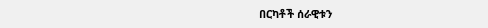በርካቶች ሰራዊቱን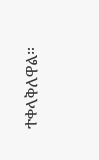ተቀላቅለዋል።